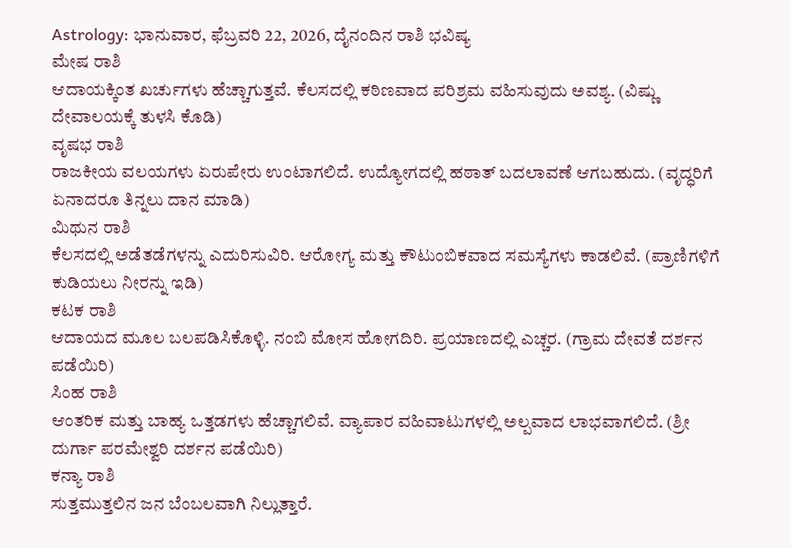Astrology: ಭಾನುವಾರ, ಫೆಬ್ರವರಿ 22, 2026, ದೈನಂದಿನ ರಾಶಿ ಭವಿಷ್ಯ
ಮೇಷ ರಾಶಿ
ಆದಾಯಕ್ಕಿಂತ ಖರ್ಚುಗಳು ಹೆಚ್ಚಾಗುತ್ತವೆ. ಕೆಲಸದಲ್ಲಿ ಕಠಿಣವಾದ ಪರಿಶ್ರಮ ವಹಿಸುವುದು ಅವಶ್ಯ. (ವಿಷ್ಣು ದೇವಾಲಯಕ್ಕೆ ತುಳಸಿ ಕೊಡಿ)
ವೃಷಭ ರಾಶಿ
ರಾಜಕೀಯ ವಲಯಗಳು ಏರುಪೇರು ಉಂಟಾಗಲಿದೆ. ಉದ್ಯೋಗದಲ್ಲಿ ಹಠಾತ್ ಬದಲಾವಣೆ ಆಗಬಹುದು. (ವೃದ್ಧರಿಗೆ ಏನಾದರೂ ತಿನ್ನಲು ದಾನ ಮಾಡಿ)
ಮಿಥುನ ರಾಶಿ
ಕೆಲಸದಲ್ಲಿ ಅಡೆತಡೆಗಳನ್ನು ಎದುರಿಸುವಿರಿ. ಆರೋಗ್ಯ ಮತ್ತು ಕೌಟುಂಬಿಕವಾದ ಸಮಸ್ಯೆಗಳು ಕಾಡಲಿವೆ. (ಪ್ರಾಣಿಗಳಿಗೆ ಕುಡಿಯಲು ನೀರನ್ನು ಇಡಿ)
ಕಟಕ ರಾಶಿ
ಆದಾಯದ ಮೂಲ ಬಲಪಡಿಸಿಕೊಳ್ಳಿ. ನಂಬಿ ಮೋಸ ಹೋಗದಿರಿ. ಪ್ರಯಾಣದಲ್ಲಿ ಎಚ್ಚರ. (ಗ್ರಾಮ ದೇವತೆ ದರ್ಶನ ಪಡೆಯಿರಿ)
ಸಿಂಹ ರಾಶಿ
ಆಂತರಿಕ ಮತ್ತು ಬಾಹ್ಯ ಒತ್ತಡಗಳು ಹೆಚ್ಚಾಗಲಿವೆ. ವ್ಯಾಪಾರ ವಹಿವಾಟುಗಳಲ್ಲಿ ಅಲ್ಪವಾದ ಲಾಭವಾಗಲಿದೆ. (ಶ್ರೀ ದುರ್ಗಾ ಪರಮೇಶ್ವರಿ ದರ್ಶನ ಪಡೆಯಿರಿ)
ಕನ್ಯಾ ರಾಶಿ
ಸುತ್ತಮುತ್ತಲಿನ ಜನ ಬೆಂಬಲವಾಗಿ ನಿಲ್ಲುತ್ತಾರೆ.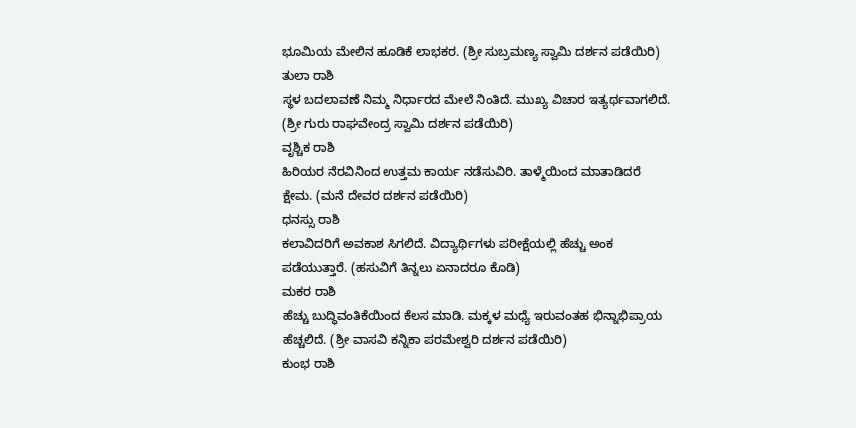ಭೂಮಿಯ ಮೇಲಿನ ಹೂಡಿಕೆ ಲಾಭಕರ. (ಶ್ರೀ ಸುಬ್ರಮಣ್ಯ ಸ್ವಾಮಿ ದರ್ಶನ ಪಡೆಯಿರಿ)
ತುಲಾ ರಾಶಿ
ಸ್ಥಳ ಬದಲಾವಣೆ ನಿಮ್ಮ ನಿರ್ಧಾರದ ಮೇಲೆ ನಿಂತಿದೆ. ಮುಖ್ಯ ವಿಚಾರ ಇತ್ಯರ್ಥವಾಗಲಿದೆ. (ಶ್ರೀ ಗುರು ರಾಘವೇಂದ್ರ ಸ್ವಾಮಿ ದರ್ಶನ ಪಡೆಯಿರಿ)
ವೃಶ್ಚಿಕ ರಾಶಿ
ಹಿರಿಯರ ನೆರವಿನಿಂದ ಉತ್ತಮ ಕಾರ್ಯ ನಡೆಸುವಿರಿ. ತಾಳ್ಮೆಯಿಂದ ಮಾತಾಡಿದರೆ ಕ್ಷೇಮ. (ಮನೆ ದೇವರ ದರ್ಶನ ಪಡೆಯಿರಿ)
ಧನಸ್ಸು ರಾಶಿ
ಕಲಾವಿದರಿಗೆ ಅವಕಾಶ ಸಿಗಲಿದೆ. ವಿದ್ಯಾರ್ಥಿಗಳು ಪರೀಕ್ಷೆಯಲ್ಲಿ ಹೆಚ್ಚು ಅಂಕ ಪಡೆಯುತ್ತಾರೆ. (ಹಸುವಿಗೆ ತಿನ್ನಲು ಏನಾದರೂ ಕೊಡಿ)
ಮಕರ ರಾಶಿ
ಹೆಚ್ಚು ಬುದ್ಧಿವಂತಿಕೆಯಿಂದ ಕೆಲಸ ಮಾಡಿ. ಮಕ್ಕಳ ಮಧ್ಯೆ ಇರುವಂತಹ ಭಿನ್ನಾಭಿಪ್ರಾಯ ಹೆಚ್ಚಲಿದೆ. (ಶ್ರೀ ವಾಸವಿ ಕನ್ನಿಕಾ ಪರಮೇಶ್ವರಿ ದರ್ಶನ ಪಡೆಯಿರಿ)
ಕುಂಭ ರಾಶಿ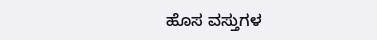ಹೊಸ ವಸ್ತುಗಳ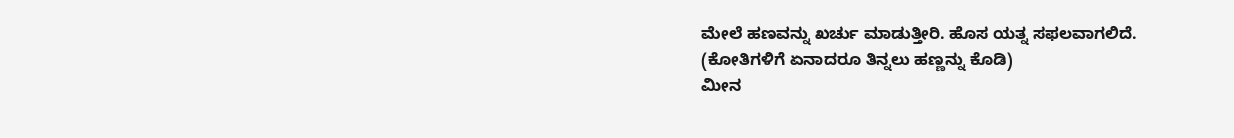ಮೇಲೆ ಹಣವನ್ನು ಖರ್ಚು ಮಾಡುತ್ತೀರಿ. ಹೊಸ ಯತ್ನ ಸಫಲವಾಗಲಿದೆ. (ಕೋತಿಗಳಿಗೆ ಏನಾದರೂ ತಿನ್ನಲು ಹಣ್ಣನ್ನು ಕೊಡಿ)
ಮೀನ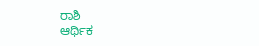ರಾಶಿ
ಆರ್ಥಿಕ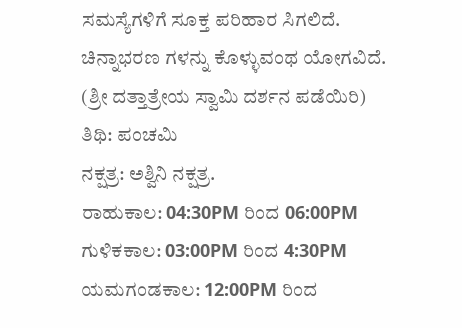ಸಮಸ್ಯೆಗಳಿಗೆ ಸೂಕ್ತ ಪರಿಹಾರ ಸಿಗಲಿದೆ. ಚಿನ್ನಾಭರಣ ಗಳನ್ನು ಕೊಳ್ಳುವಂಥ ಯೋಗವಿದೆ. (ಶ್ರೀ ದತ್ತಾತ್ರೇಯ ಸ್ವಾಮಿ ದರ್ಶನ ಪಡೆಯಿರಿ)
ತಿಥಿ: ಪಂಚಮಿ
ನಕ್ಷತ್ರ: ಅಶ್ವಿನಿ ನಕ್ಷತ್ರ.
ರಾಹುಕಾಲ: 04:30PM ರಿಂದ 06:00PM
ಗುಳಿಕಕಾಲ: 03:00PM ರಿಂದ 4:30PM
ಯಮಗಂಡಕಾಲ: 12:00PM ರಿಂದ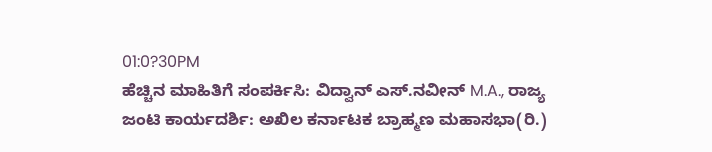01:0?30PM
ಹೆಚ್ಚಿನ ಮಾಹಿತಿಗೆ ಸಂಪರ್ಕಿಸಿ: ವಿದ್ವಾನ್ ಎಸ್.ನವೀನ್ M.A., ರಾಜ್ಯ ಜಂಟಿ ಕಾರ್ಯದರ್ಶಿ: ಅಖಿಲ ಕರ್ನಾಟಕ ಬ್ರಾಹ್ಮಣ ಮಹಾಸಭಾ(ರಿ.)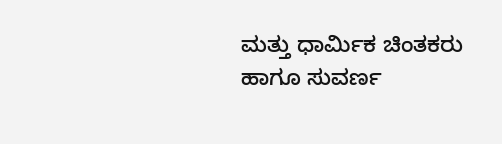ಮತ್ತು ಧಾರ್ಮಿಕ ಚಿಂತಕರು ಹಾಗೂ ಸುವರ್ಣ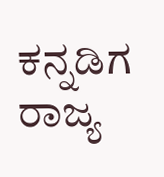ಕನ್ನಡಿಗ ರಾಜ್ಯ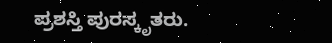ಪ್ರಶಸ್ತಿ ಪುರಸ್ಕೃತರು.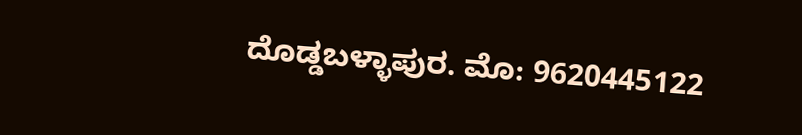ದೊಡ್ಡಬಳ್ಳಾಪುರ. ಮೊ: 9620445122